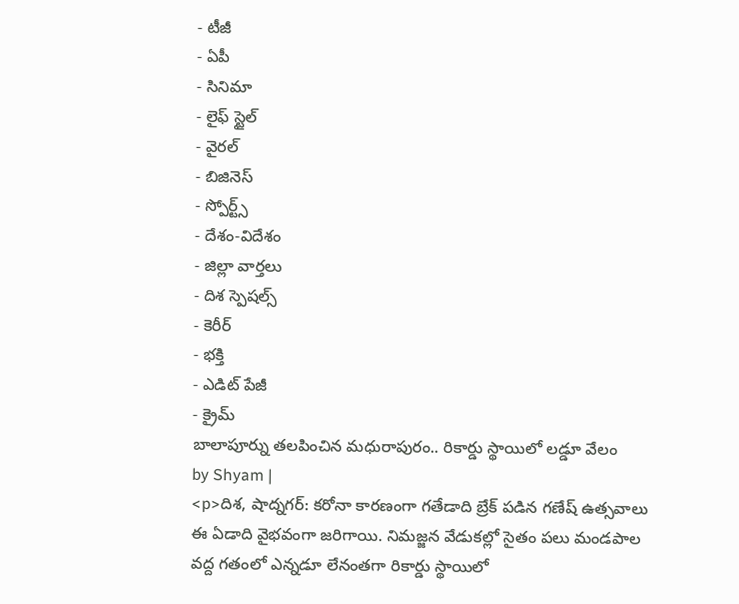- టీజీ
- ఏపీ
- సినిమా
- లైఫ్ స్టైల్
- వైరల్
- బిజినెస్
- స్పోర్ట్స్
- దేశం-విదేశం
- జిల్లా వార్తలు
- దిశ స్పెషల్స్
- కెరీర్
- భక్తి
- ఎడిట్ పేజీ
- క్రైమ్
బాలాపూర్ను తలపించిన మధురాపురం.. రికార్డు స్థాయిలో లడ్డూ వేలం
by Shyam |
<p>దిశ, షాద్నగర్: కరోనా కారణంగా గతేడాది బ్రేక్ పడిన గణేష్ ఉత్సవాలు ఈ ఏడాది వైభవంగా జరిగాయి. నిమజ్జన వేడుకల్లో సైతం పలు మండపాల వద్ద గతంలో ఎన్నడూ లేనంతగా రికార్డు స్థాయిలో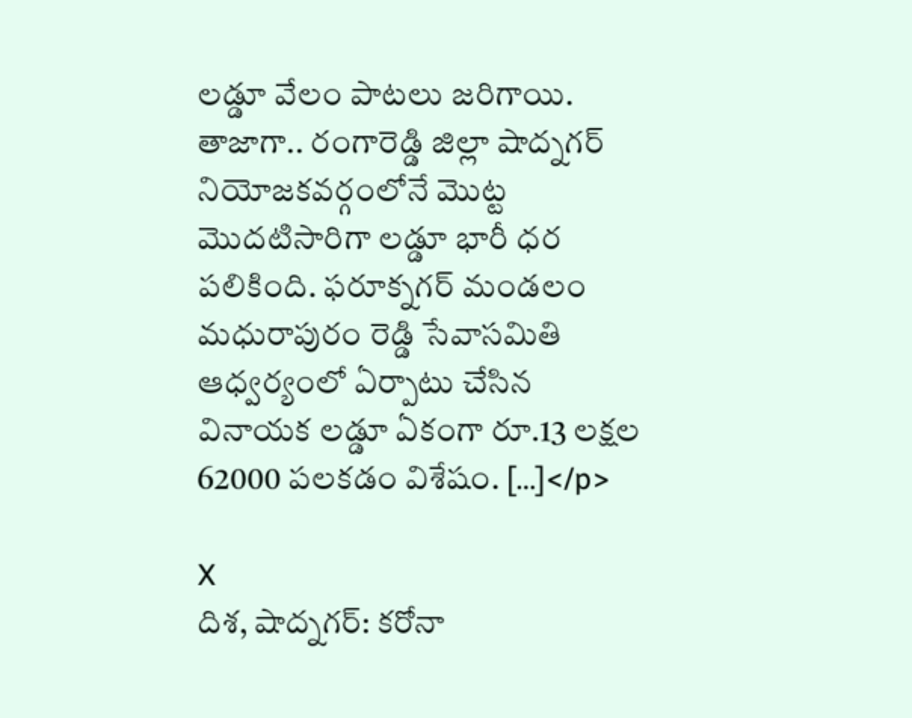లడ్డూ వేలం పాటలు జరిగాయి. తాజాగా.. రంగారెడ్డి జిల్లా షాద్నగర్ నియోజకవర్గంలోనే మొట్ట మొదటిసారిగా లడ్డూ భారీ ధర పలికింది. ఫరూక్నగర్ మండలం మధురాపురం రెడ్డి సేవాసమితి ఆధ్వర్యంలో ఏర్పాటు చేసిన వినాయక లడ్డూ ఏకంగా రూ.13 లక్షల 62000 పలకడం విశేషం. […]</p>

X
దిశ, షాద్నగర్: కరోనా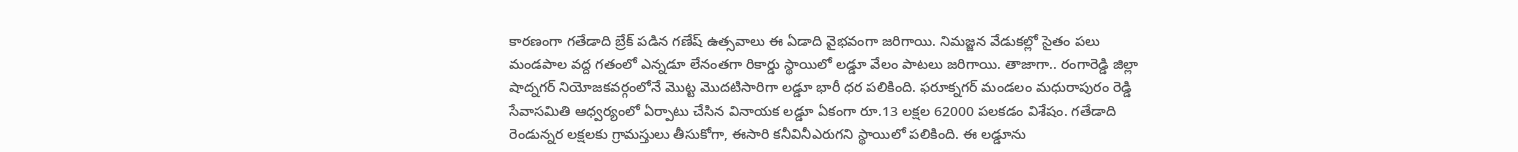కారణంగా గతేడాది బ్రేక్ పడిన గణేష్ ఉత్సవాలు ఈ ఏడాది వైభవంగా జరిగాయి. నిమజ్జన వేడుకల్లో సైతం పలు మండపాల వద్ద గతంలో ఎన్నడూ లేనంతగా రికార్డు స్థాయిలో లడ్డూ వేలం పాటలు జరిగాయి. తాజాగా.. రంగారెడ్డి జిల్లా షాద్నగర్ నియోజకవర్గంలోనే మొట్ట మొదటిసారిగా లడ్డూ భారీ ధర పలికింది. ఫరూక్నగర్ మండలం మధురాపురం రెడ్డి సేవాసమితి ఆధ్వర్యంలో ఏర్పాటు చేసిన వినాయక లడ్డూ ఏకంగా రూ.13 లక్షల 62000 పలకడం విశేషం. గతేడాది రెండున్నర లక్షలకు గ్రామస్తులు తీసుకోగా, ఈసారి కనీవినీఎరుగని స్థాయిలో పలికింది. ఈ లడ్డూను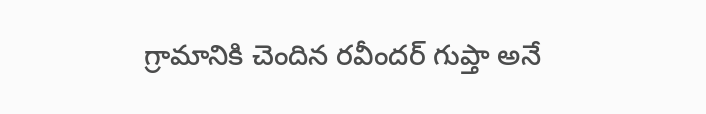గ్రామానికి చెందిన రవీందర్ గుప్తా అనే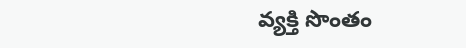వ్యక్తి సొంతం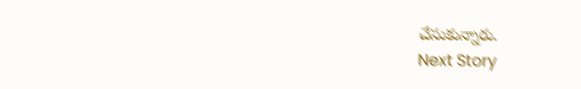చేసుకున్నారు.
Next Story